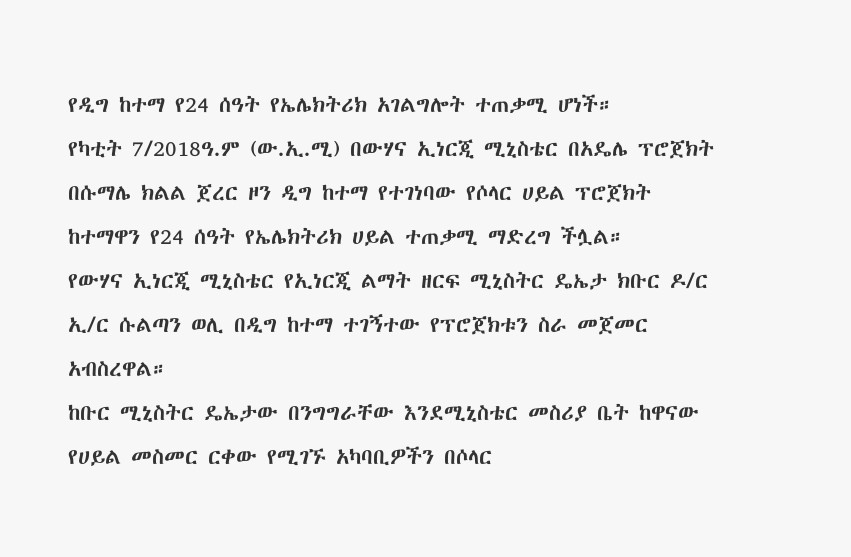የዲግ ከተማ የ24 ሰዓት የኤሌክትሪክ አገልግሎት ተጠቃሚ ሆነች።
የካቲት 7/2018ዓ.ም (ው.ኢ.ሚ) በውሃና ኢነርጂ ሚኒስቴር በአዴሌ ፕሮጀክት በሱማሌ ክልል ጀረር ዞን ዲግ ከተማ የተገነባው የሶላር ሀይል ፕሮጀክት ከተማዋን የ24 ሰዓት የኤሌክትሪክ ሀይል ተጠቃሚ ማድረግ ችሏል።
የውሃና ኢነርጂ ሚኒስቴር የኢነርጂ ልማት ዘርፍ ሚኒስትር ዴኤታ ክቡር ዶ/ር ኢ/ር ሱልጣን ወሊ በዲግ ከተማ ተገኝተው የፕሮጀክቱን ስራ መጀመር አብስረዋል።
ከቡር ሚኒስትር ዴኤታው በንግግራቸው እንደሚኒስቴር መስሪያ ቤት ከዋናው የሀይል መስመር ርቀው የሚገኙ አካባቢዎችን በሶላር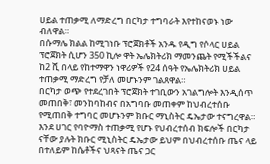ሀይል ተጠቃሚ ለማድረግ በርካታ ተግባራት እየተከናወኑ ነው ብለዋል።
በሱማሌ ክልል ከሚገነቡ ፕሮጀክቶች አንዱ የዲግ የሶላር ሀይል ፕሮጀክት ሲሆን 350 ኪሎ ዋት ኤሌክትሪክ ማመንጨት የሚችችልና ከ2 ሺ በላይ የከተማዋን ነዋሪዎች የ24 ሰዓት የኤሌክትሪክ ሀይል ተጠቃሚ ማድረግ የቻለ መሆኑንም ገልጸዋል።
በርካታ ወጭ የተደረገበት ፕሮጀክት ተገቢውን አገልግሎት እንዲሰጥ መጠበቅ፣ መንከባከብና በአግባቡ መጠቀም ከህብረተሰቡ የሚጠበቅ ተግባር መሆኑንም ክቡር ማኒስትር ዴኤታው ተናግረዋል።
እንደ ሀገር የባዮማስ ተጠቃሚ የሆኑ የህብረተሰብ ክፍሎች በርካታ ናቸው ያሉት ክቡር ሚኒስትር ዴኤታው ይህም በህብረተሰቡ ጤና ላይ በተለይም ከሴቶችና ህጻናት ጤና ጋር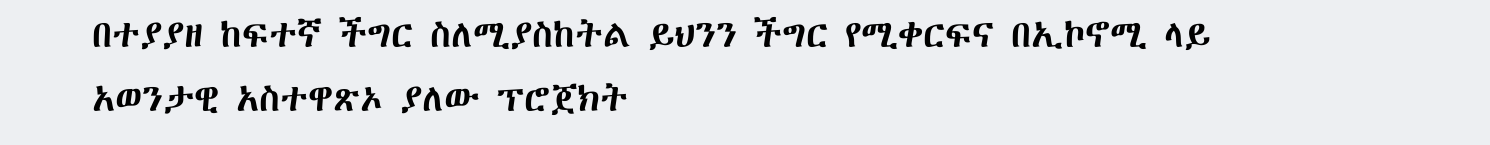በተያያዘ ከፍተኛ ችግር ስለሚያስከትል ይህንን ችግር የሚቀርፍና በኢኮኖሚ ላይ አወንታዊ አስተዋጽኦ ያለው ፕሮጀክት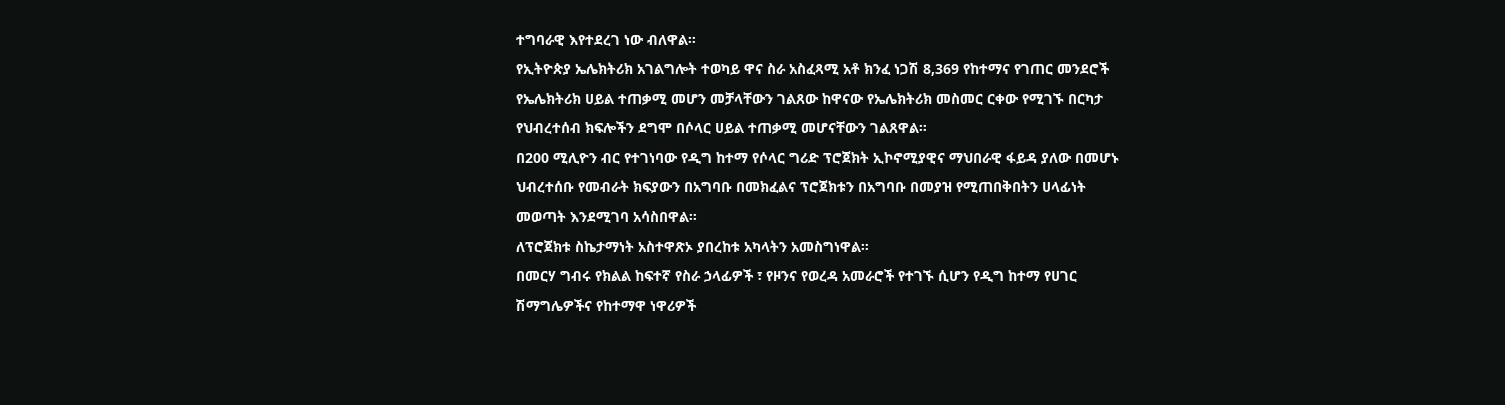ተግባራዊ እየተደረገ ነው ብለዋል።
የኢትዮጵያ ኤሌክትሪክ አገልግሎት ተወካይ ዋና ስራ አስፈጻሚ አቶ ክንፈ ነጋሽ 8,369 የከተማና የገጠር መንደሮች የኤሌክትሪክ ሀይል ተጠቃሚ መሆን መቻላቸውን ገልጸው ከዋናው የኤሌክትሪክ መስመር ርቀው የሚገኙ በርካታ የህብረተሰብ ክፍሎችን ደግሞ በሶላር ሀይል ተጠቃሚ መሆናቸውን ገልጸዋል።
በ200 ሚሊዮን ብር የተገነባው የዲግ ከተማ የሶላር ግሪድ ፕሮጀክት ኢኮኖሚያዊና ማህበራዊ ፋይዳ ያለው በመሆኑ ህብረተሰቡ የመብራት ክፍያውን በአግባቡ በመክፈልና ፕሮጀክቱን በአግባቡ በመያዝ የሚጠበቅበትን ሀላፊነት መወጣት እንደሚገባ አሳስበዋል።
ለፕሮጀክቱ ስኬታማነት አስተዋጽኦ ያበረከቱ አካላትን አመስግነዋል።
በመርሃ ግብሩ የክልል ከፍተኛ የስራ ኃላፊዎች ፣ የዞንና የወረዳ አመራሮች የተገኙ ሲሆን የዲግ ከተማ የሀገር ሽማግሌዎችና የከተማዋ ነዋሪዎች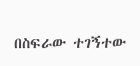በስፍራው ተገኝተው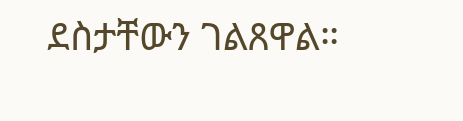ደስታቸውን ገልጸዋል።